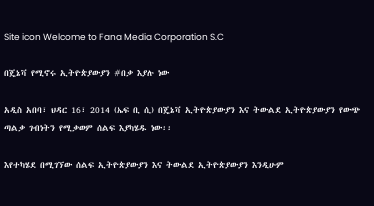Site icon Welcome to Fana Media Corporation S.C

በጄኔቫ የሚኖሩ ኢትዮጵያውያን #በቃ እያሉ ነው

አዲስ አበባ፣ ህዳር 16፣ 2014 (ኤፍ ቢ ሲ) በጄኔቫ ኢትዮጵያውያን እና ትውልደ ኢትዮጵያውያን የውጭ ጣልቃ ገብነትን የሚቃወም ሰልፍ እያካሄዱ ነው፡፡

እየተካሄደ በሚገኘው ሰልፍ ኢትዮጵያውያን እና ትውልደ ኢትዮጵያውያን እንዲሁም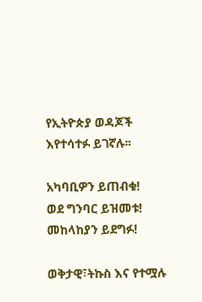የኢትዮጵያ ወዳጆች እየተሳተፉ ይገኛሉ፡፡

አካባቢዎን ይጠብቁ!
ወደ ግንባር ይዝመቱ!
መከላከያን ይደግፉ!

ወቅታዊ፣ትኩስ እና የተሟሉ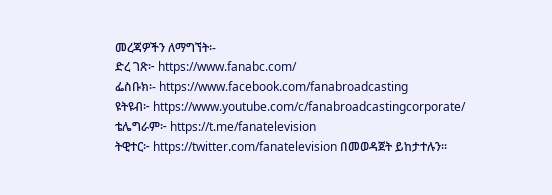መረጃዎችን ለማግኘት፡-
ድረ ገጽ፦ https://www.fanabc.com/
ፌስቡክ፡- https://www.facebook.com/fanabroadcasting
ዩትዩብ፦ https://www.youtube.com/c/fanabroadcastingcorporate/
ቴሌግራም፦ https://t.me/fanatelevision
ትዊተር፦ https://twitter.com/fanatelevision በመወዳጀት ይከታተሉን፡፡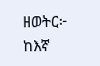ዘወትር፦ ከእኛ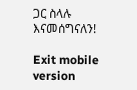ጋር ስላሉ እናመሰግናለን!

Exit mobile version